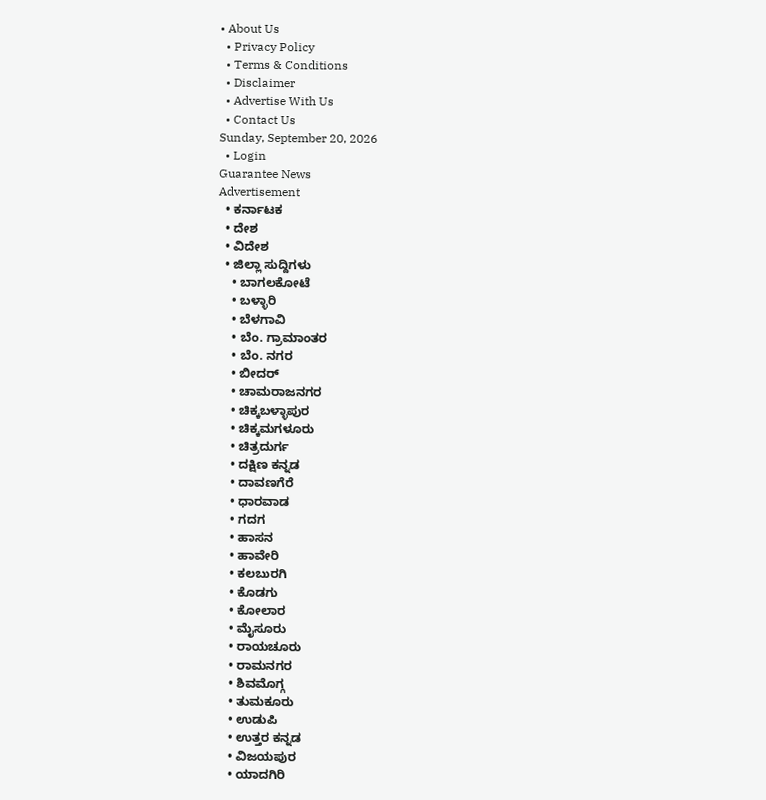• About Us
  • Privacy Policy
  • Terms & Conditions
  • Disclaimer
  • Advertise With Us
  • Contact Us
Sunday, September 20, 2026
  • Login
Guarantee News
Advertisement
  • ಕರ್ನಾಟಕ
  • ದೇಶ
  • ವಿದೇಶ
  • ಜಿಲ್ಲಾ ಸುದ್ದಿಗಳು
    • ಬಾಗಲಕೋಟೆ
    • ಬಳ್ಳಾರಿ
    • ಬೆಳಗಾವಿ
    • ಬೆಂ. ಗ್ರಾಮಾಂತರ
    • ಬೆಂ. ನಗರ
    • ಬೀದರ್
    • ಚಾಮರಾಜನಗರ
    • ಚಿಕ್ಕಬಳ್ಳಾಪುರ
    • ಚಿಕ್ಕಮಗಳೂರು
    • ಚಿತ್ರದುರ್ಗ
    • ದಕ್ಷಿಣ ಕನ್ನಡ
    • ದಾವಣಗೆರೆ
    • ಧಾರವಾಡ
    • ಗದಗ
    • ಹಾಸನ
    • ಹಾವೇರಿ
    • ಕಲಬುರಗಿ
    • ಕೊಡಗು
    • ಕೋಲಾರ
    • ಮೈಸೂರು
    • ರಾಯಚೂರು
    • ರಾಮನಗರ
    • ಶಿವಮೊಗ್ಗ
    • ತುಮಕೂರು
    • ಉಡುಪಿ
    • ಉತ್ತರ ಕನ್ನಡ
    • ವಿಜಯಪುರ
    • ಯಾದಗಿರಿ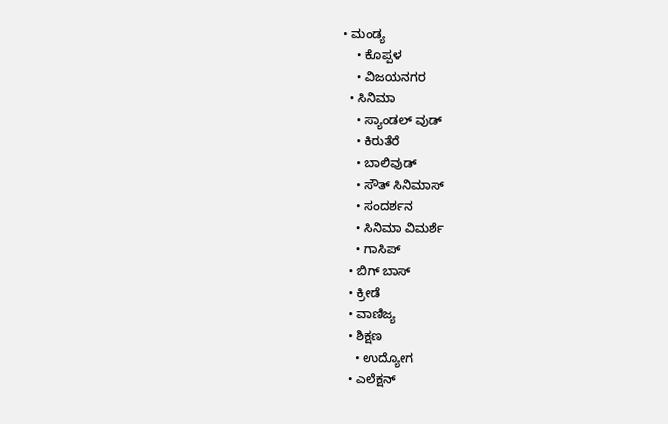• ಮಂಡ್ಯ
    • ಕೊಪ್ಪಳ
    • ವಿಜಯನಗರ
  • ಸಿನಿಮಾ
    • ಸ್ಯಾಂಡಲ್ ವುಡ್
    • ಕಿರುತೆರೆ
    • ಬಾಲಿವುಡ್
    • ಸೌತ್ ಸಿನಿಮಾಸ್
    • ಸಂದರ್ಶನ
    • ಸಿನಿಮಾ ವಿಮರ್ಶೆ
    • ಗಾಸಿಪ್
  • ಬಿಗ್ ಬಾಸ್
  • ಕ್ರೀಡೆ
  • ವಾಣಿಜ್ಯ
  • ಶಿಕ್ಷಣ
    • ಉದ್ಯೋಗ
  • ಎಲೆಕ್ಷನ್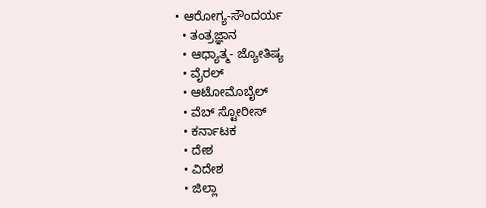• ಆರೋಗ್ಯ-ಸೌಂದರ್ಯ
  • ತಂತ್ರಜ್ಞಾನ
  • ಆಧ್ಯಾತ್ಮ- ಜ್ಯೋತಿಷ್ಯ
  • ವೈರಲ್
  • ಆಟೋಮೊಬೈಲ್
  • ವೆಬ್ ಸ್ಟೋರೀಸ್
  • ಕರ್ನಾಟಕ
  • ದೇಶ
  • ವಿದೇಶ
  • ಜಿಲ್ಲಾ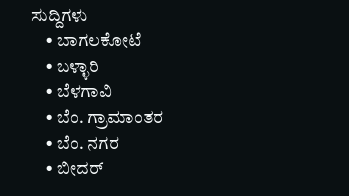ಸುದ್ದಿಗಳು
    • ಬಾಗಲಕೋಟೆ
    • ಬಳ್ಳಾರಿ
    • ಬೆಳಗಾವಿ
    • ಬೆಂ. ಗ್ರಾಮಾಂತರ
    • ಬೆಂ. ನಗರ
    • ಬೀದರ್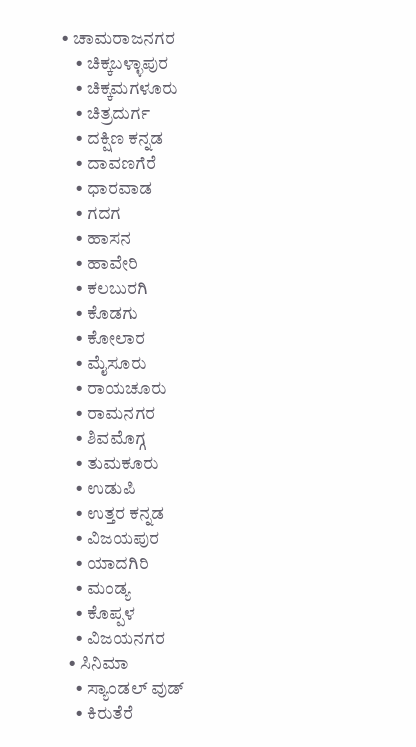• ಚಾಮರಾಜನಗರ
    • ಚಿಕ್ಕಬಳ್ಳಾಪುರ
    • ಚಿಕ್ಕಮಗಳೂರು
    • ಚಿತ್ರದುರ್ಗ
    • ದಕ್ಷಿಣ ಕನ್ನಡ
    • ದಾವಣಗೆರೆ
    • ಧಾರವಾಡ
    • ಗದಗ
    • ಹಾಸನ
    • ಹಾವೇರಿ
    • ಕಲಬುರಗಿ
    • ಕೊಡಗು
    • ಕೋಲಾರ
    • ಮೈಸೂರು
    • ರಾಯಚೂರು
    • ರಾಮನಗರ
    • ಶಿವಮೊಗ್ಗ
    • ತುಮಕೂರು
    • ಉಡುಪಿ
    • ಉತ್ತರ ಕನ್ನಡ
    • ವಿಜಯಪುರ
    • ಯಾದಗಿರಿ
    • ಮಂಡ್ಯ
    • ಕೊಪ್ಪಳ
    • ವಿಜಯನಗರ
  • ಸಿನಿಮಾ
    • ಸ್ಯಾಂಡಲ್ ವುಡ್
    • ಕಿರುತೆರೆ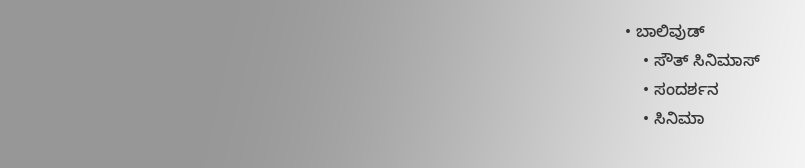• ಬಾಲಿವುಡ್
    • ಸೌತ್ ಸಿನಿಮಾಸ್
    • ಸಂದರ್ಶನ
    • ಸಿನಿಮಾ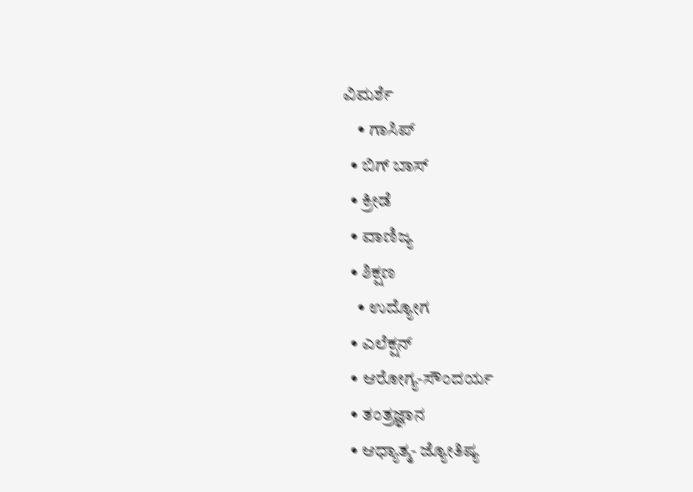ವಿಮರ್ಶೆ
    • ಗಾಸಿಪ್
  • ಬಿಗ್ ಬಾಸ್
  • ಕ್ರೀಡೆ
  • ವಾಣಿಜ್ಯ
  • ಶಿಕ್ಷಣ
    • ಉದ್ಯೋಗ
  • ಎಲೆಕ್ಷನ್
  • ಆರೋಗ್ಯ-ಸೌಂದರ್ಯ
  • ತಂತ್ರಜ್ಞಾನ
  • ಆಧ್ಯಾತ್ಮ- ಜ್ಯೋತಿಷ್ಯ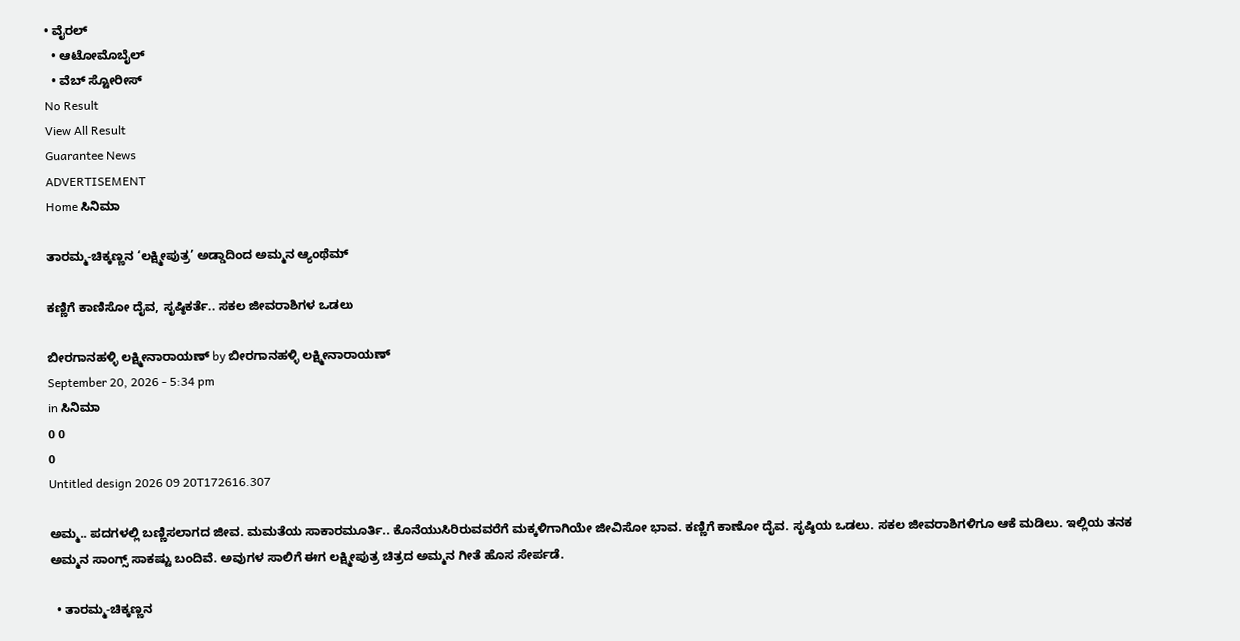• ವೈರಲ್
  • ಆಟೋಮೊಬೈಲ್
  • ವೆಬ್ ಸ್ಟೋರೀಸ್
No Result
View All Result
Guarantee News
ADVERTISEMENT
Home ಸಿನಿಮಾ

ತಾರಮ್ಮ-ಚಿಕ್ಕಣ್ಣನ ‘ಲಕ್ಷ್ಮೀಪುತ್ರ’ ಅಡ್ಡಾದಿಂದ ಅಮ್ಮನ ಆ್ಯಂಥೆಮ್

ಕಣ್ಣಿಗೆ ಕಾಣಿಸೋ ದೈವ, ಸೃಷ್ಠಿಕರ್ತೆ.. ಸಕಲ ಜೀವರಾಶಿಗಳ ಒಡಲು

ಬೀರಗಾನಹಳ್ಳಿ ಲಕ್ಷ್ಮೀನಾರಾಯಣ್ by ಬೀರಗಾನಹಳ್ಳಿ ಲಕ್ಷ್ಮೀನಾರಾಯಣ್
September 20, 2026 - 5:34 pm
in ಸಿನಿಮಾ
0 0
0
Untitled design 2026 09 20T172616.307

ಅಮ್ಮ.. ಪದಗಳಲ್ಲಿ ಬಣ್ಣಿಸಲಾಗದ ಜೀವ. ಮಮತೆಯ ಸಾಕಾರಮೂರ್ತಿ.. ಕೊನೆಯುಸಿರಿರುವವರೆಗೆ ಮಕ್ಕಳಿಗಾಗಿಯೇ ಜೀವಿಸೋ ಭಾವ. ಕಣ್ಣಿಗೆ ಕಾಣೋ ದೈವ. ಸೃಷ್ಠಿಯ ಒಡಲು. ಸಕಲ ಜೀವರಾಶಿಗಳಿಗೂ ಆಕೆ ಮಡಿಲು. ಇಲ್ಲಿಯ ತನಕ ಅಮ್ಮನ ಸಾಂಗ್ಸ್ ಸಾಕಷ್ಟು ಬಂದಿವೆ. ಅವುಗಳ ಸಾಲಿಗೆ ಈಗ ಲಕ್ಷ್ಮೀಪುತ್ರ ಚಿತ್ರದ ಅಮ್ಮನ ಗೀತೆ ಹೊಸ ಸೇರ್ಪಡೆ.

  • ತಾರಮ್ಮ-ಚಿಕ್ಕಣ್ಣನ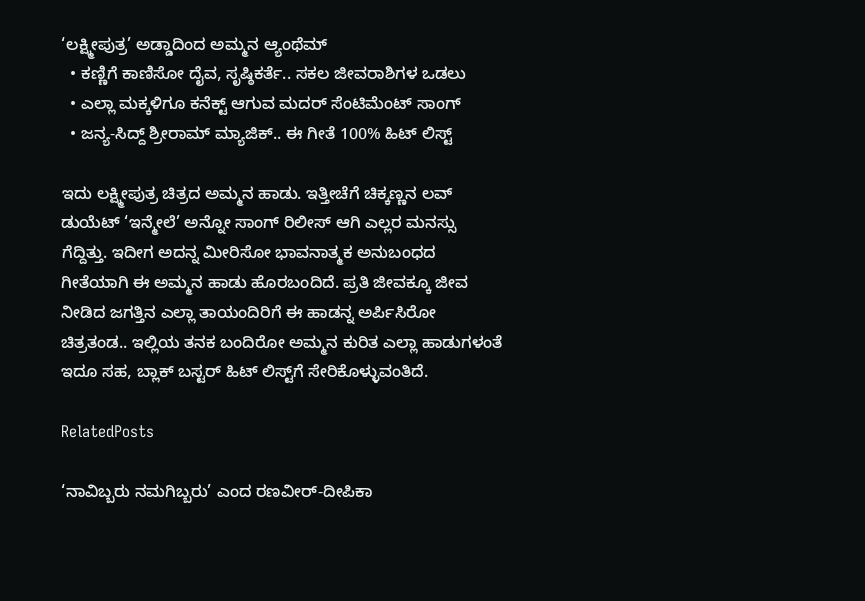‘ಲಕ್ಷ್ಮೀಪುತ್ರ’ ಅಡ್ಡಾದಿಂದ ಅಮ್ಮನ ಆ್ಯಂಥೆಮ್
  • ಕಣ್ಣಿಗೆ ಕಾಣಿಸೋ ದೈವ, ಸೃಷ್ಠಿಕರ್ತೆ.. ಸಕಲ ಜೀವರಾಶಿಗಳ ಒಡಲು
  • ಎಲ್ಲಾ ಮಕ್ಕಳಿಗೂ ಕನೆಕ್ಟ್ ಆಗುವ ಮದರ್ ಸೆಂಟಿಮೆಂಟ್ ಸಾಂಗ್
  • ಜನ್ಯ-ಸಿದ್ದ್ ಶ್ರೀರಾಮ್ ಮ್ಯಾಜಿಕ್.. ಈ ಗೀತೆ 100% ಹಿಟ್ ಲಿಸ್ಟ್

ಇದು ಲಕ್ಷ್ಮೀಪುತ್ರ ಚಿತ್ರದ ಅಮ್ಮನ ಹಾಡು. ಇತ್ತೀಚೆಗೆ ಚಿಕ್ಕಣ್ಣನ ಲವ್ ಡುಯೆಟ್ ‘ಇನ್ಮೇಲೆ’ ಅನ್ನೋ ಸಾಂಗ್ ರಿಲೀಸ್ ಆಗಿ ಎಲ್ಲರ ಮನಸ್ಸು ಗೆದ್ದಿತ್ತು. ಇದೀಗ ಅದನ್ನ ಮೀರಿಸೋ ಭಾವನಾತ್ಮಕ ಅನುಬಂಧದ ಗೀತೆಯಾಗಿ ಈ ಅಮ್ಮನ ಹಾಡು ಹೊರಬಂದಿದೆ. ಪ್ರತಿ ಜೀವಕ್ಕೂ ಜೀವ ನೀಡಿದ ಜಗತ್ತಿನ ಎಲ್ಲಾ ತಾಯಂದಿರಿಗೆ ಈ ಹಾಡನ್ನ ಅರ್ಪಿಸಿರೋ ಚಿತ್ರತಂಡ.. ಇಲ್ಲಿಯ ತನಕ ಬಂದಿರೋ ಅಮ್ಮನ ಕುರಿತ ಎಲ್ಲಾ ಹಾಡುಗಳಂತೆ ಇದೂ ಸಹ, ಬ್ಲಾಕ್ ಬಸ್ಟರ್ ಹಿಟ್ ಲಿಸ್ಟ್‌ಗೆ ಸೇರಿಕೊಳ್ಳುವಂತಿದೆ.

RelatedPosts

‘ನಾವಿಬ್ಬರು ನಮಗಿಬ್ಬರು’ ಎಂದ ರಣವೀರ್‌-ದೀಪಿಕಾ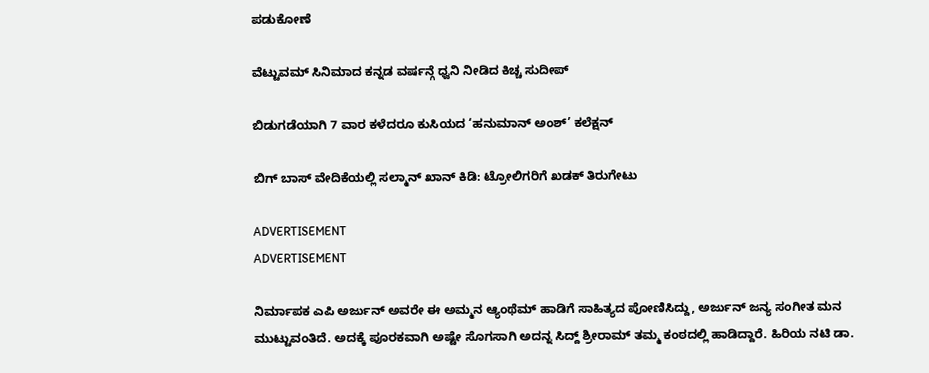ಪಡುಕೋಣೆ

ವೆಟ್ಟುವಮ್ ಸಿನಿಮಾದ ಕನ್ನಡ ವರ್ಷನ್ಗೆ ಧ್ವನಿ ನೀಡಿದ ಕಿಚ್ಚ ಸುದೀಪ್

ಬಿಡುಗಡೆಯಾಗಿ 7 ವಾರ ಕಳೆದರೂ ಕುಸಿಯದ ‘ಹನುಮಾನ್ ಅಂಶ್’ ಕಲೆಕ್ಷನ್

ಬಿಗ್ ಬಾಸ್ ವೇದಿಕೆಯಲ್ಲಿ ಸಲ್ಮಾನ್ ಖಾನ್ ಕಿಡಿ: ಟ್ರೋಲಿಗರಿಗೆ ಖಡಕ್ ತಿರುಗೇಟು

ADVERTISEMENT
ADVERTISEMENT

ನಿರ್ಮಾಪಕ ಎಪಿ ಅರ್ಜುನ್ ಅವರೇ ಈ ಅಮ್ಮನ ಆ್ಯಂಥೆಮ್ ಹಾಡಿಗೆ ಸಾಹಿತ್ಯದ ಪೋಣಿಸಿದ್ದು, ಅರ್ಜುನ್ ಜನ್ಯ ಸಂಗೀತ ಮನ ಮುಟ್ಟುವಂತಿದೆ. ಅದಕ್ಕೆ ಪೂರಕವಾಗಿ ಅಷ್ಟೇ ಸೊಗಸಾಗಿ ಅದನ್ನ ಸಿದ್ದ್ ಶ್ರೀರಾಮ್ ತಮ್ಮ ಕಂಠದಲ್ಲಿ ಹಾಡಿದ್ದಾರೆ. ಹಿರಿಯ ನಟಿ ಡಾ.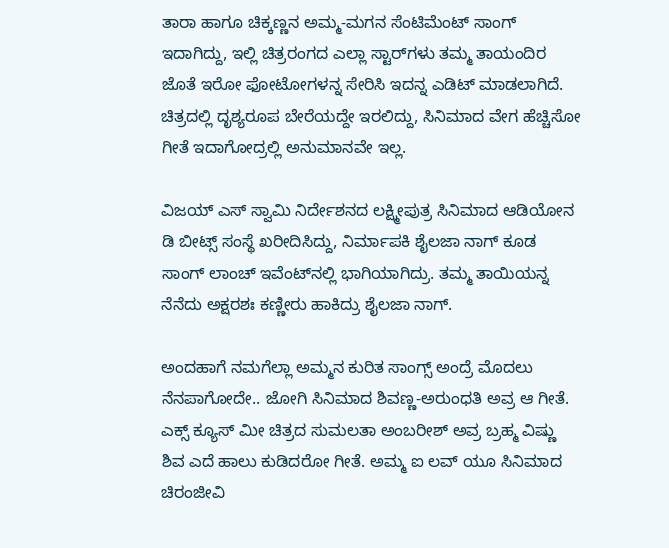ತಾರಾ ಹಾಗೂ ಚಿಕ್ಕಣ್ಣನ ಅಮ್ಮ-ಮಗನ ಸೆಂಟಿಮೆಂಟ್ ಸಾಂಗ್ ಇದಾಗಿದ್ದು, ಇಲ್ಲಿ ಚಿತ್ರರಂಗದ ಎಲ್ಲಾ ಸ್ಟಾರ್‌‌ಗಳು ತಮ್ಮ ತಾಯಂದಿರ ಜೊತೆ ಇರೋ ಫೋಟೋಗಳನ್ನ ಸೇರಿಸಿ ಇದನ್ನ ಎಡಿಟ್ ಮಾಡಲಾಗಿದೆ. ಚಿತ್ರದಲ್ಲಿ ದೃಶ್ಯರೂಪ ಬೇರೆಯದ್ದೇ ಇರಲಿದ್ದು, ಸಿನಿಮಾದ ವೇಗ ಹೆಚ್ಚಿಸೋ ಗೀತೆ ಇದಾಗೋದ್ರಲ್ಲಿ ಅನುಮಾನವೇ ಇಲ್ಲ.

ವಿಜಯ್ ಎಸ್ ಸ್ವಾಮಿ ನಿರ್ದೇಶನದ ಲಕ್ಷ್ಮೀಪುತ್ರ ಸಿನಿಮಾದ ಆಡಿಯೋನ ಡಿ ಬೀಟ್ಸ್ ಸಂಸ್ಥೆ ಖರೀದಿಸಿದ್ದು, ನಿರ್ಮಾಪಕಿ ಶೈಲಜಾ ನಾಗ್ ಕೂಡ ಸಾಂಗ್ ಲಾಂಚ್ ಇವೆಂಟ್‌‌ನಲ್ಲಿ ಭಾಗಿಯಾಗಿದ್ರು. ತಮ್ಮ ತಾಯಿಯನ್ನ ನೆನೆದು ಅಕ್ಷರಶಃ ಕಣ್ಣೀರು ಹಾಕಿದ್ರು ಶೈಲಜಾ ನಾಗ್.

ಅಂದಹಾಗೆ ನಮಗೆಲ್ಲಾ ಅಮ್ಮನ ಕುರಿತ ಸಾಂಗ್ಸ್ ಅಂದ್ರೆ ಮೊದಲು ನೆನಪಾಗೋದೇ.. ಜೋಗಿ ಸಿನಿಮಾದ ಶಿವಣ್ಣ-ಅರುಂಧತಿ ಅವ್ರ ಆ ಗೀತೆ. ಎಕ್ಸ್‌ ಕ್ಯೂಸ್ ಮೀ ಚಿತ್ರದ ಸುಮಲತಾ ಅಂಬರೀಶ್ ಅವ್ರ ಬ್ರಹ್ಮ ವಿಷ್ಣು ಶಿವ ಎದೆ ಹಾಲು ಕುಡಿದರೋ ಗೀತೆ. ಅಮ್ಮ ಐ ಲವ್ ಯೂ ಸಿನಿಮಾದ ಚಿರಂಜೀವಿ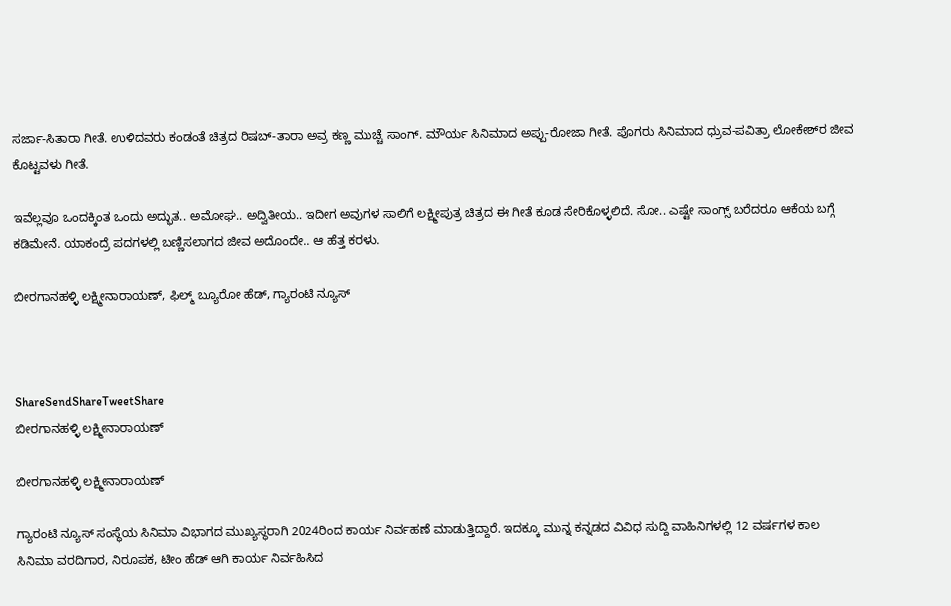ಸರ್ಜಾ-ಸಿತಾರಾ ಗೀತೆ. ಉಳಿದವರು ಕಂಡಂತೆ ಚಿತ್ರದ ರಿಷಬ್-ತಾರಾ ಅವ್ರ ಕಣ್ಣ ಮುಚ್ಚೆ ಸಾಂಗ್. ಮೌರ್ಯ ಸಿನಿಮಾದ ಅಪ್ಪು-ರೋಜಾ ಗೀತೆ. ಪೊಗರು ಸಿನಿಮಾದ ಧ್ರುವ-ಪವಿತ್ರಾ ಲೋಕೇಶ್‌‌‌ರ ಜೀವ ಕೊಟ್ಟವಳು ಗೀತೆ.

ಇವೆಲ್ಲವೂ ಒಂದಕ್ಕಿಂತ ಒಂದು ಅದ್ಭುತ.. ಅಮೋಘ.. ಅದ್ವಿತೀಯ.. ಇದೀಗ ಅವುಗಳ ಸಾಲಿಗೆ ಲಕ್ಷ್ಮೀಪುತ್ರ ಚಿತ್ರದ ಈ ಗೀತೆ ಕೂಡ ಸೇರಿಕೊಳ್ಳಲಿದೆ. ಸೋ.. ಎಷ್ಟೇ ಸಾಂಗ್ಸ್ ಬರೆದರೂ ಆಕೆಯ ಬಗ್ಗೆ ಕಡಿಮೇನೆ. ಯಾಕಂದ್ರೆ ಪದಗಳಲ್ಲಿ ಬಣ್ಣಿಸಲಾಗದ ಜೀವ ಅದೊಂದೇ.. ಆ ಹೆತ್ತ ಕರಳು.

ಬೀರಗಾನಹಳ್ಳಿ ಲಕ್ಷ್ಮೀನಾರಾಯಣ್, ಫಿಲ್ಮ್ ಬ್ಯೂರೋ ಹೆಡ್, ಗ್ಯಾರಂಟಿ ನ್ಯೂಸ್



ShareSendShareTweetShare
ಬೀರಗಾನಹಳ್ಳಿ ಲಕ್ಷ್ಮೀನಾರಾಯಣ್

ಬೀರಗಾನಹಳ್ಳಿ ಲಕ್ಷ್ಮೀನಾರಾಯಣ್

ಗ್ಯಾರಂಟಿ ನ್ಯೂಸ್ ಸಂಸ್ಥೆಯ ಸಿನಿಮಾ ವಿಭಾಗದ ಮುಖ್ಯಸ್ಥರಾಗಿ 2024ರಿಂದ ಕಾರ್ಯ ನಿರ್ವಹಣೆ ಮಾಡುತ್ತಿದ್ದಾರೆ. ಇದಕ್ಕೂ ಮುನ್ನ ಕನ್ನಡದ ವಿವಿಧ ಸುದ್ದಿ ವಾಹಿನಿಗಳಲ್ಲಿ 12 ವರ್ಷಗಳ ಕಾಲ ಸಿನಿಮಾ ವರದಿಗಾರ, ನಿರೂಪಕ, ಟೀಂ ಹೆಡ್ ಆಗಿ ಕಾರ್ಯ ನಿರ್ವಹಿಸಿದ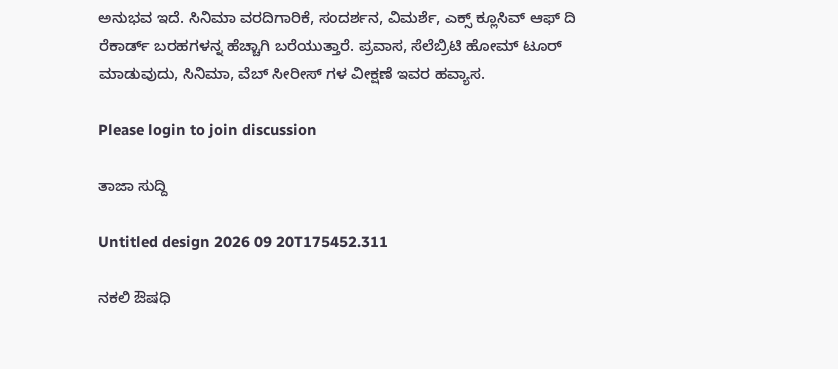ಅನುಭವ ಇದೆ. ಸಿನಿಮಾ ವರದಿಗಾರಿಕೆ, ಸಂದರ್ಶನ, ವಿಮರ್ಶೆ, ಎಕ್ಸ್ ಕ್ಲೂಸಿವ್ ಆಫ್ ದಿ ರೆಕಾರ್ಡ್ ಬರಹಗಳನ್ನ ಹೆಚ್ಚಾಗಿ ಬರೆಯುತ್ತಾರೆ. ಪ್ರವಾಸ, ಸೆಲೆಬ್ರಿಟಿ ಹೋಮ್ ಟೂರ್ ಮಾಡುವುದು, ಸಿನಿಮಾ, ವೆಬ್ ಸೀರೀಸ್ ಗಳ ವೀಕ್ಷಣೆ ಇವರ ಹವ್ಯಾಸ.

Please login to join discussion

ತಾಜಾ ಸುದ್ದಿ

Untitled design 2026 09 20T175452.311

ನಕಲಿ ಔಷಧಿ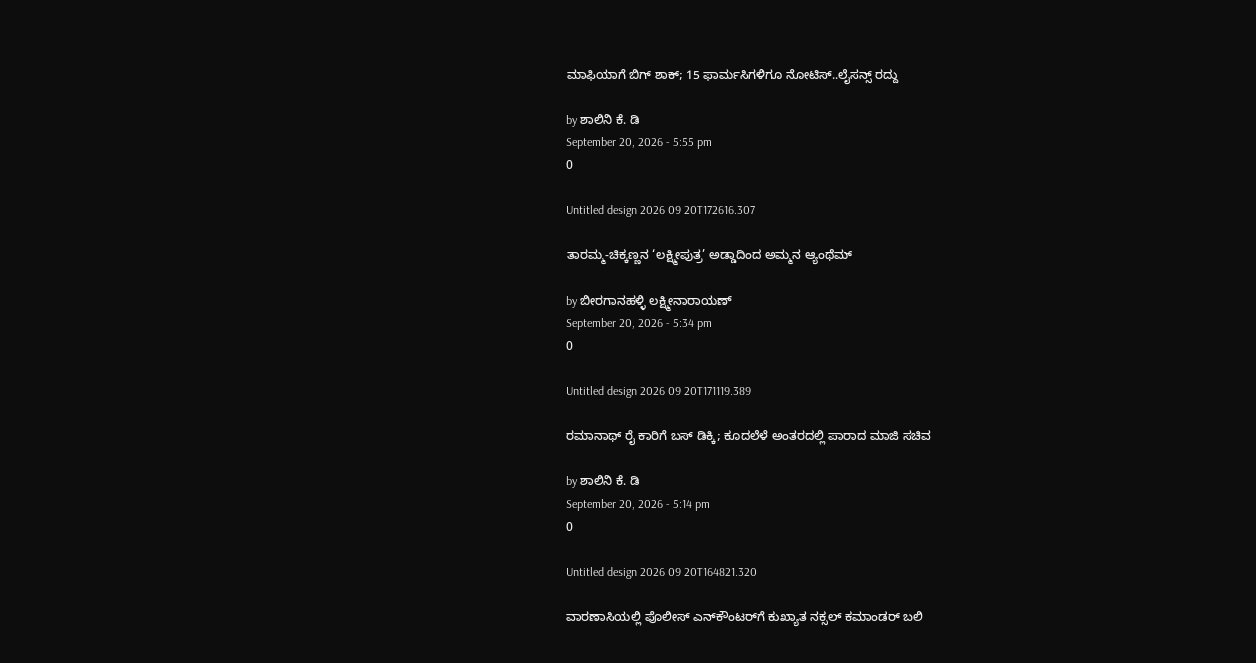ಮಾಫಿಯಾಗೆ ಬಿಗ್ ಶಾಕ್; 15 ಫಾರ್ಮಸಿಗಳಿಗೂ ನೋಟಿಸ್..ಲೈಸನ್ಸ್ ರದ್ದು

by ಶಾಲಿನಿ ಕೆ. ಡಿ
September 20, 2026 - 5:55 pm
0

Untitled design 2026 09 20T172616.307

ತಾರಮ್ಮ-ಚಿಕ್ಕಣ್ಣನ ‘ಲಕ್ಷ್ಮೀಪುತ್ರ’ ಅಡ್ಡಾದಿಂದ ಅಮ್ಮನ ಆ್ಯಂಥೆಮ್

by ಬೀರಗಾನಹಳ್ಳಿ ಲಕ್ಷ್ಮೀನಾರಾಯಣ್
September 20, 2026 - 5:34 pm
0

Untitled design 2026 09 20T171119.389

ರಮಾನಾಥ್ ರೈ ಕಾರಿಗೆ ಬಸ್ ಡಿಕ್ಕಿ; ಕೂದಲೆಳೆ ಅಂತರದಲ್ಲಿ ಪಾರಾದ ಮಾಜಿ ಸಚಿವ

by ಶಾಲಿನಿ ಕೆ. ಡಿ
September 20, 2026 - 5:14 pm
0

Untitled design 2026 09 20T164821.320

ವಾರಣಾಸಿಯಲ್ಲಿ ಪೊಲೀಸ್ ಎನ್‌ಕೌಂಟರ್‌‌ಗೆ ಕುಖ್ಯಾತ ನಕ್ಸಲ್ ಕಮಾಂಡರ್ ಬಲಿ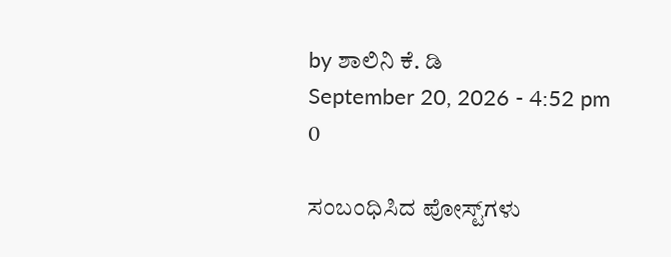by ಶಾಲಿನಿ ಕೆ. ಡಿ
September 20, 2026 - 4:52 pm
0

ಸಂಬಂಧಿಸಿದ ಪೋಸ್ಟ್‌ಗಳು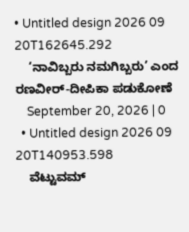• Untitled design 2026 09 20T162645.292
    ‘ನಾವಿಬ್ಬರು ನಮಗಿಬ್ಬರು’ ಎಂದ ರಣವೀರ್‌-ದೀಪಿಕಾ ಪಡುಕೋಣೆ
    September 20, 2026 | 0
  • Untitled design 2026 09 20T140953.598
    ವೆಟ್ಟುವಮ್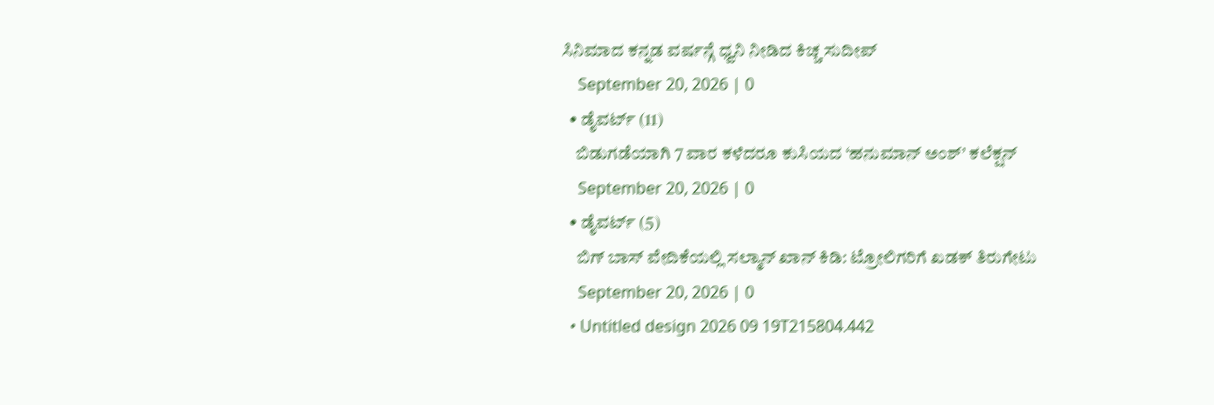ಸಿನಿಮಾದ ಕನ್ನಡ ವರ್ಷನ್ಗೆ ಧ್ವನಿ ನೀಡಿದ ಕಿಚ್ಚ ಸುದೀಪ್
    September 20, 2026 | 0
  • ಡೈವರ್ಟ್ (11)
    ಬಿಡುಗಡೆಯಾಗಿ 7 ವಾರ ಕಳೆದರೂ ಕುಸಿಯದ ‘ಹನುಮಾನ್ ಅಂಶ್’ ಕಲೆಕ್ಷನ್
    September 20, 2026 | 0
  • ಡೈವರ್ಟ್ (5)
    ಬಿಗ್ ಬಾಸ್ ವೇದಿಕೆಯಲ್ಲಿ ಸಲ್ಮಾನ್ ಖಾನ್ ಕಿಡಿ: ಟ್ರೋಲಿಗರಿಗೆ ಖಡಕ್ ತಿರುಗೇಟು
    September 20, 2026 | 0
  • Untitled design 2026 09 19T215804.442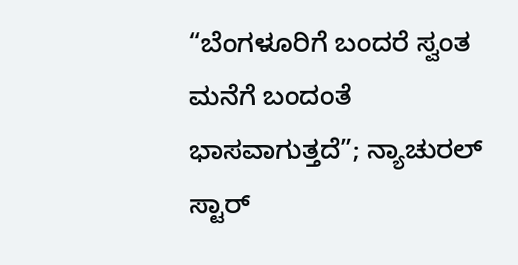“ಬೆಂಗಳೂರಿಗೆ ಬಂದರೆ ಸ್ವಂತ ಮನೆಗೆ ಬಂದಂತೆ ಭಾಸವಾಗುತ್ತದೆ”; ನ್ಯಾಚುರಲ್ ಸ್ಟಾರ್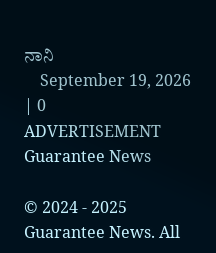ನಾನಿ
    September 19, 2026 | 0
ADVERTISEMENT
Guarantee News

© 2024 - 2025 Guarantee News. All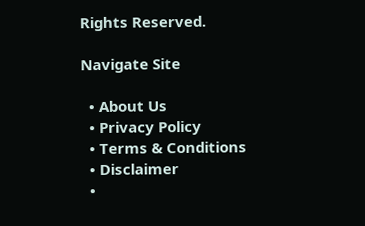Rights Reserved.

Navigate Site

  • About Us
  • Privacy Policy
  • Terms & Conditions
  • Disclaimer
  •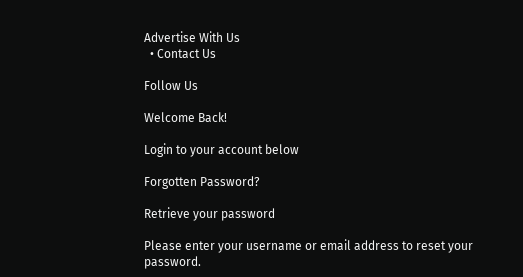Advertise With Us
  • Contact Us

Follow Us

Welcome Back!

Login to your account below

Forgotten Password?

Retrieve your password

Please enter your username or email address to reset your password.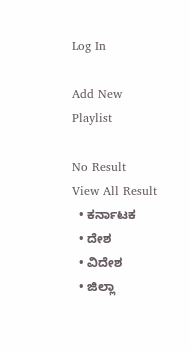Log In

Add New Playlist

No Result
View All Result
  • ಕರ್ನಾಟಕ
  • ದೇಶ
  • ವಿದೇಶ
  • ಜಿಲ್ಲಾ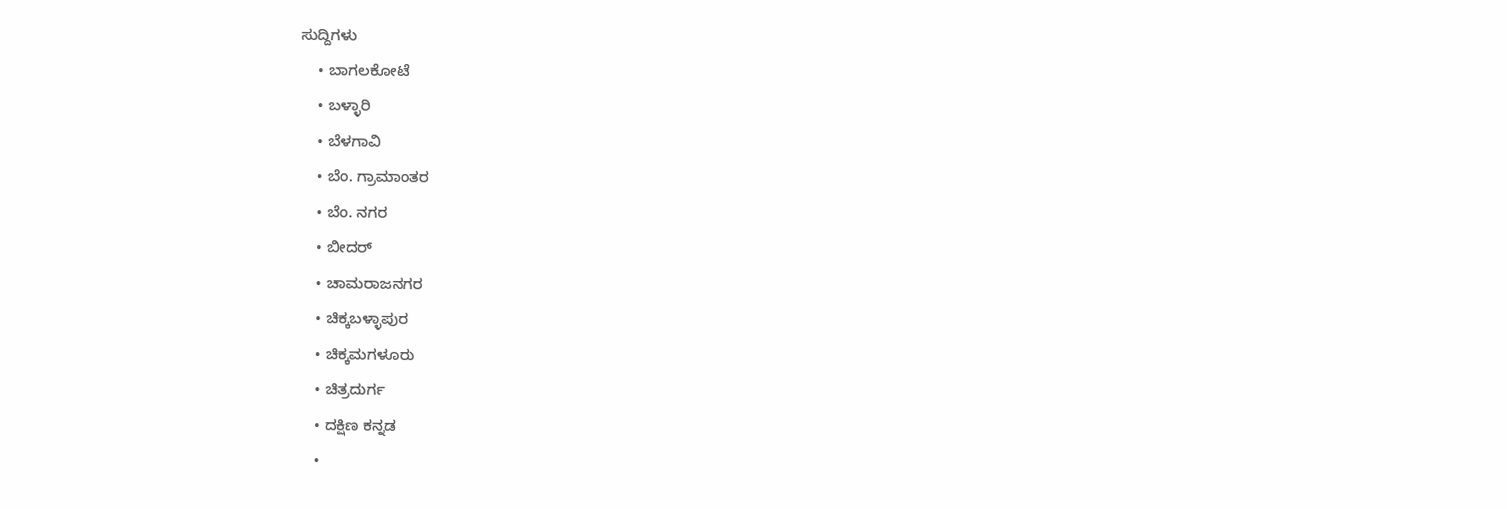ಸುದ್ದಿಗಳು
    • ಬಾಗಲಕೋಟೆ
    • ಬಳ್ಳಾರಿ
    • ಬೆಳಗಾವಿ
    • ಬೆಂ. ಗ್ರಾಮಾಂತರ
    • ಬೆಂ. ನಗರ
    • ಬೀದರ್
    • ಚಾಮರಾಜನಗರ
    • ಚಿಕ್ಕಬಳ್ಳಾಪುರ
    • ಚಿಕ್ಕಮಗಳೂರು
    • ಚಿತ್ರದುರ್ಗ
    • ದಕ್ಷಿಣ ಕನ್ನಡ
    •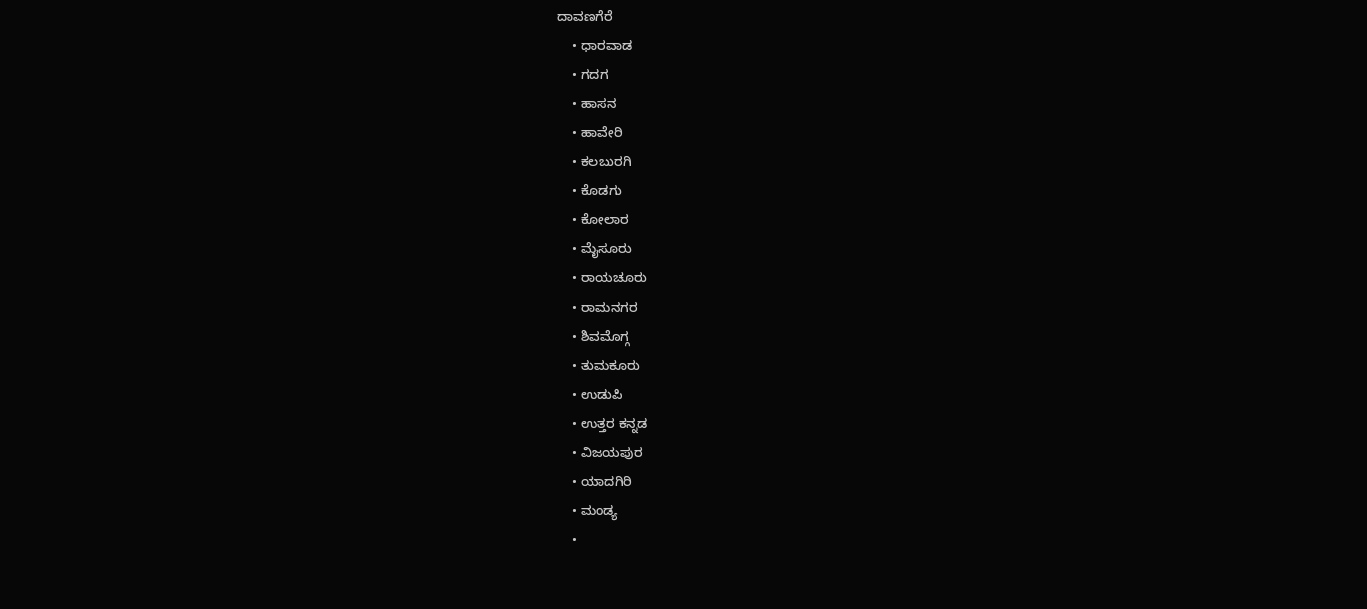ದಾವಣಗೆರೆ
    • ಧಾರವಾಡ
    • ಗದಗ
    • ಹಾಸನ
    • ಹಾವೇರಿ
    • ಕಲಬುರಗಿ
    • ಕೊಡಗು
    • ಕೋಲಾರ
    • ಮೈಸೂರು
    • ರಾಯಚೂರು
    • ರಾಮನಗರ
    • ಶಿವಮೊಗ್ಗ
    • ತುಮಕೂರು
    • ಉಡುಪಿ
    • ಉತ್ತರ ಕನ್ನಡ
    • ವಿಜಯಪುರ
    • ಯಾದಗಿರಿ
    • ಮಂಡ್ಯ
    •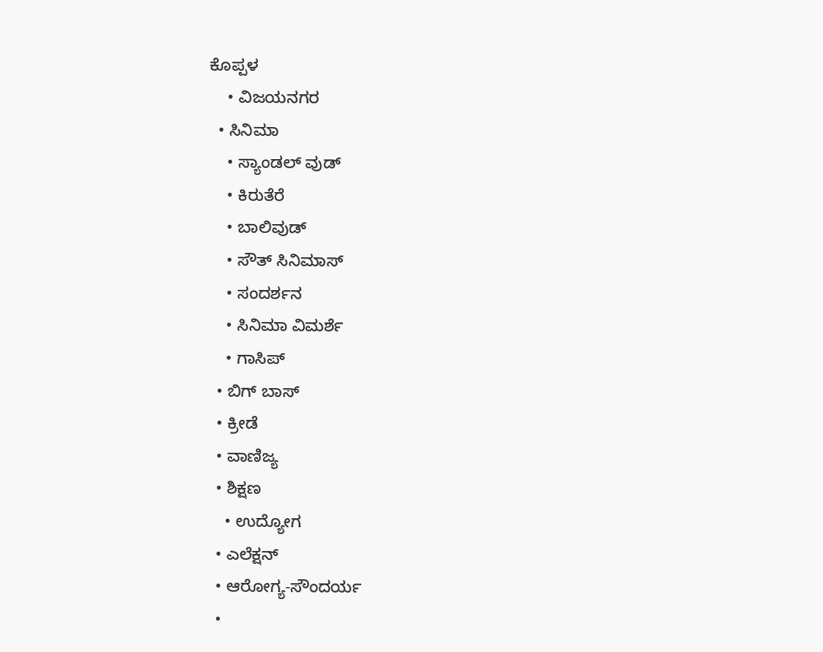ಕೊಪ್ಪಳ
    • ವಿಜಯನಗರ
  • ಸಿನಿಮಾ
    • ಸ್ಯಾಂಡಲ್ ವುಡ್
    • ಕಿರುತೆರೆ
    • ಬಾಲಿವುಡ್
    • ಸೌತ್ ಸಿನಿಮಾಸ್
    • ಸಂದರ್ಶನ
    • ಸಿನಿಮಾ ವಿಮರ್ಶೆ
    • ಗಾಸಿಪ್
  • ಬಿಗ್ ಬಾಸ್
  • ಕ್ರೀಡೆ
  • ವಾಣಿಜ್ಯ
  • ಶಿಕ್ಷಣ
    • ಉದ್ಯೋಗ
  • ಎಲೆಕ್ಷನ್
  • ಆರೋಗ್ಯ-ಸೌಂದರ್ಯ
  •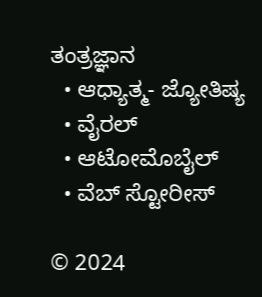ತಂತ್ರಜ್ಞಾನ
  • ಆಧ್ಯಾತ್ಮ- ಜ್ಯೋತಿಷ್ಯ
  • ವೈರಲ್
  • ಆಟೋಮೊಬೈಲ್
  • ವೆಬ್ ಸ್ಟೋರೀಸ್

© 2024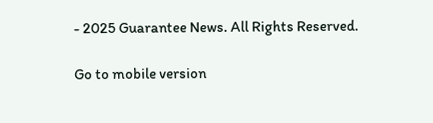- 2025 Guarantee News. All Rights Reserved.

Go to mobile version